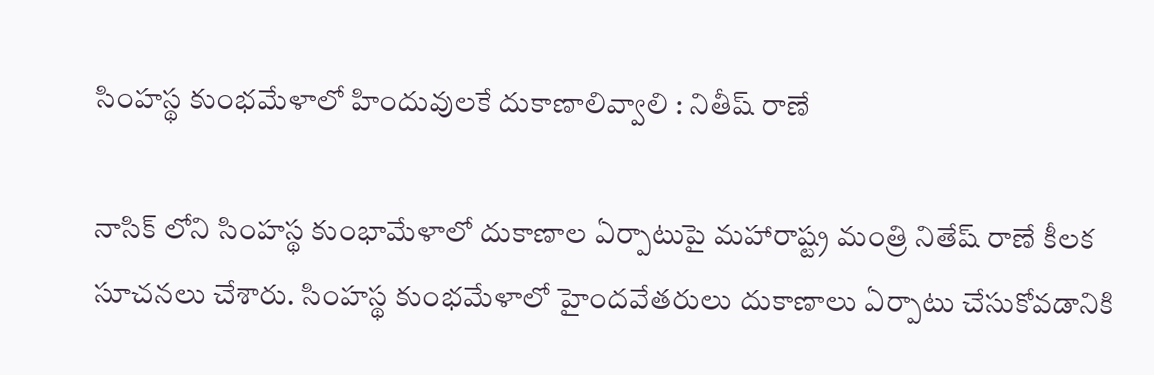సింహస్థ కుంభమేళాలో హిందువులకే దుకాణాలివ్వాలి : నితీష్ రాణే

నాసిక్ లోని సింహస్థ కుంభామేళాలో దుకాణాల ఏర్పాటుపై మహారాష్ట్ర మంత్రి నితేష్ రాణే కీలక సూచనలు చేశారు. సింహస్థ కుంభమేళాలో హైందవేతరులు దుకాణాలు ఏర్పాటు చేసుకోవడానికి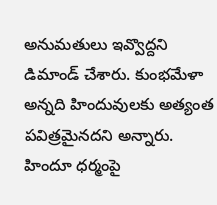అనుమతులు ఇవ్వొద్దని డిమాండ్ చేశారు. కుంభమేళా అన్నది హిందువులకు అత్యంత పవిత్రమైనదని అన్నారు. హిందూ ధర్మంపై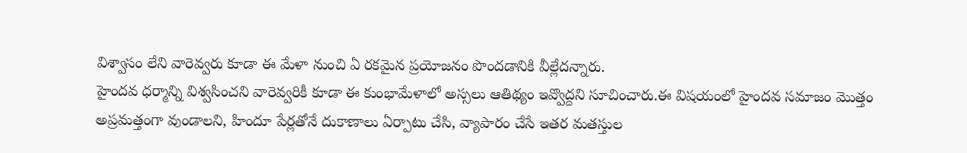విశ్వాసం లేని వారెవ్వరు కూడా ఈ మేళా నుంచి ఏ రకమైన ప్రయోజనం పొందడానికి వీల్లేదన్నారు.
హైందవ ధర్మాన్ని విశ్వసించని వారెవ్వరికీ కూడా ఈ కుంభామేళాలో అస్సలు ఆతిథ్యం ఇవ్వొద్దని సూచించారు.ఈ విషయంలో హైందవ సమాజం మొత్తం అప్రమత్తంగా వుండాలని, హిందూ పేర్లతోనే దుకాణాలు ఏర్పాటు చేసి, వ్యాపారం చేసే ఇతర మతస్తుల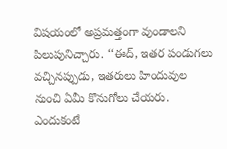విషయంలో అప్రమత్తంగా వుండాలని పిలుపునిచ్చారు. ‘‘ఈద్, ఇతర పండుగలు వచ్చినప్పుడు, ఇతరులు హిందువుల నుంచి ఏమీ కొనుగోలు చేయరు. ఎందుకంటే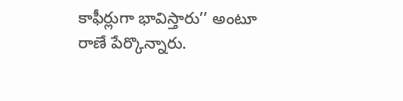కాఫీర్లుగా భావిస్తారు’’ అంటూ రాణే పేర్కొన్నారు.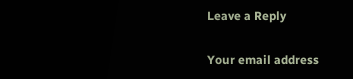Leave a Reply

Your email address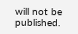will not be published.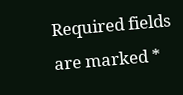Required fields are marked *